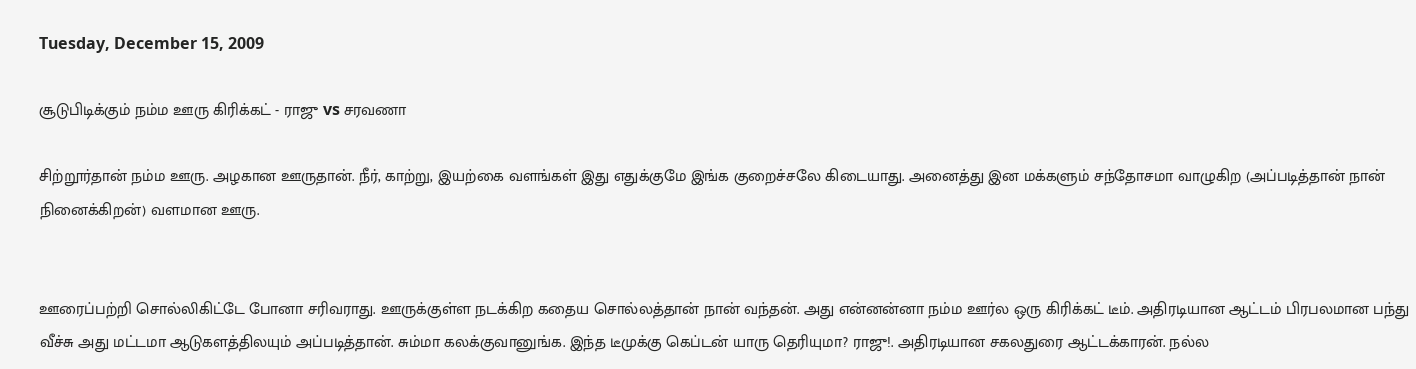Tuesday, December 15, 2009

சூடுபிடிக்கும் நம்ம ஊரு கிரிக்கட் - ராஜு vs சரவணா

சிற்றூர்தான் நம்ம ஊரு. அழகான ஊருதான். நீர், காற்று, இயற்கை வளங்கள் இது எதுக்குமே இங்க குறைச்சலே கிடையாது. அனைத்து இன மக்களும் சந்தோசமா வாழுகிற (அப்படித்தான் நான் நினைக்கிறன்) வளமான ஊரு.


ஊரைப்பற்றி சொல்லிகிட்டே போனா சரிவராது. ஊருக்குள்ள நடக்கிற கதைய சொல்லத்தான் நான் வந்தன். அது என்னன்னா நம்ம ஊர்ல ஒரு கிரிக்கட் டீம். அதிரடியான ஆட்டம் பிரபலமான பந்து வீச்சு அது மட்டமா ஆடுகளத்திலயும் அப்படித்தான். சும்மா கலக்குவானுங்க. இந்த டீமுக்கு கெப்டன் யாரு தெரியுமா? ராஜு!. அதிரடியான சகலதுரை ஆட்டக்காரன். நல்ல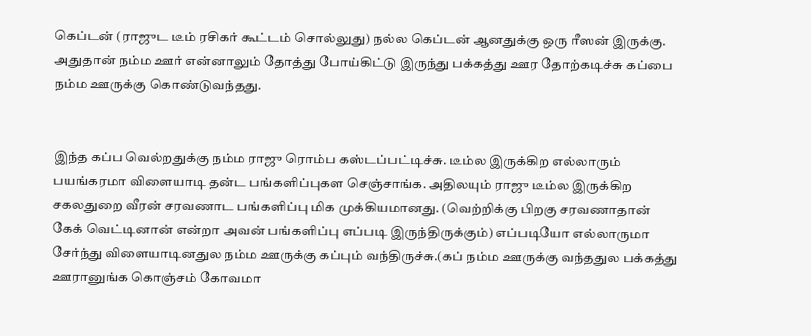கெப்டன் (ராஜுட டீம் ரசிகர் கூட்டம் சொல்லுது) நல்ல கெப்டன் ஆனதுக்கு ஒரு ரீஸன் இருக்கு. அதுதான் நம்ம ஊர் என்னாலும் தோத்து போய்கிட்டு இருந்து பக்கத்து ஊர தோற்கடிச்சு கப்பை நம்ம ஊருக்கு கொண்டுவந்தது.


இந்த கப்ப வெல்றதுக்கு நம்ம ராஜு ரொம்ப கஸ்டப்பட்டிச்சு. டீம்ல இருக்கிற எல்லாரும் பயங்கரமா விளையாடி தன்ட பங்களிப்புகள செஞ்சாங்க. அதிலயும் ராஜு டீம்ல இருக்கிற சகலதுறை வீரன் சரவணாட பங்களிப்பு மிக முக்கியமானது. (வெற்றிக்கு பிறகு சரவணாதான் கேக் வெட்டினான் என்றா அவன் பங்களிப்பு எப்படி இருந்திருக்கும்) எப்படியோ எல்லாருமா சேர்ந்து விளையாடினதுல நம்ம ஊருக்கு கப்பும் வந்திருச்சு.(கப் நம்ம ஊருக்கு வந்ததுல பக்கத்து ஊரானுங்க கொஞ்சம் கோவமா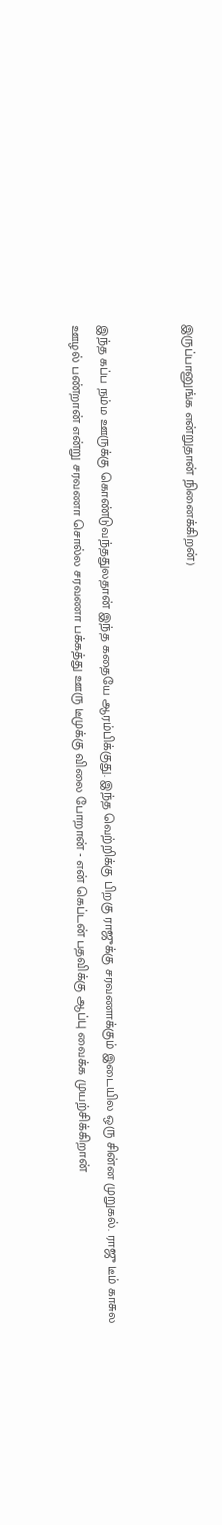இருப்பானுங்க என்றுதான் நினைக்கிறன்)


இந்த கப்ப நம்ம ஊருக்கு கொண்டுவந்ததுலதான் இந்த கதையே ஆரம்பிக்குது. இந்த வெற்றிக்கு பிறகு ராஜுக்கு சரவணாக்கும் இடையில ஒரு சின்ன முறுகல். ராஜு டீம் காசுல ஊழல் பண்றான் என்று சரவணா சொல்ல சரவணா பக்கத்து ஊரு டீமுக்கு விலை போறான் - என் கெப்டன் பதவிக்கு ஆப்பு வைக்க முயற்சிக்கிறான்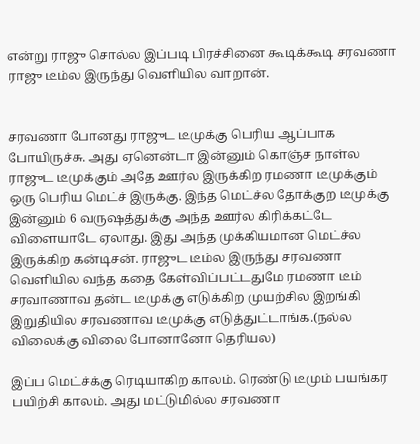என்று ராஜு சொல்ல இப்படி பிரச்சினை கூடிக்கூடி சரவணா ராஜு டீம்ல இருந்து வெளியில வாறான்.


சரவணா போனது ராஜுட டீமுக்கு பெரிய ஆப்பாக போயிருச்சு. அது ஏனென்டா இன்னும் கொஞ்ச நாள்ல ராஜுட டீமுக்கும் அதே ஊர்ல இருக்கிற ரமணா டீமுக்கும் ஒரு பெரிய மெட்ச் இருக்கு. இந்த மெட்ச்ல தோக்குற டீமுக்கு இன்னும் 6 வருஷத்துக்கு அந்த ஊர்ல கிரிக்கட்டே விளையாடே ஏலாது. இது அந்த முக்கியமான மெட்ச்ல இருக்கிற கன்டிசன். ராஜுட டீம்ல இருந்து சரவணா வெளியில வந்த கதை கேள்விப்பட்டதுமே ரமணா டீம் சரவாணாவ தன்ட டீமுக்கு எடுக்கிற முயற்சில இறங்கி இறுதியில சரவணாவ டீமுக்கு எடுத்துட்டாங்க.(நல்ல விலைக்கு விலை போனானோ தெரியல)

இப்ப மெட்ச்க்கு ரெடியாகிற காலம். ரெண்டு டீமும் பயங்கர பயிற்சி காலம். அது மட்டுமில்ல சரவணா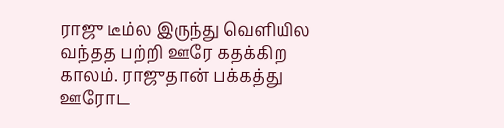ராஜு டீம்ல இருந்து வெளியில வந்தத பற்றி ஊரே கதக்கிற காலம். ராஜுதான் பக்கத்து ஊரோட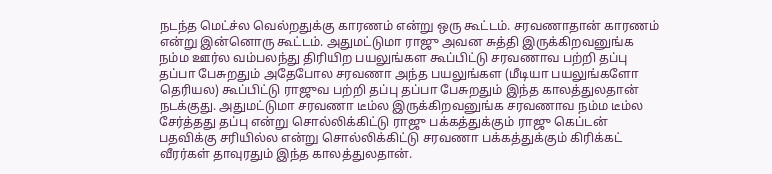நடந்த மெட்ச்ல வெல்றதுக்கு காரணம் என்று ஒரு கூட்டம். சரவணாதான் காரணம் என்று இன்னொரு கூட்டம். அதுமட்டுமா ராஜு அவன சுத்தி இருக்கிறவனுங்க நம்ம ஊர்ல வம்பலந்து திரியிற பயலுங்கள கூப்பிட்டு சரவணாவ பற்றி தப்பு தப்பா பேசுறதும் அதேபோல சரவணா அந்த பயலுங்கள (மீடியா பயலுங்களோ தெரியல) கூப்பிட்டு ராஜுவ பற்றி தப்பு தப்பா பேசுறதும் இந்த காலத்துலதான் நடக்குது. அதுமட்டுமா சரவணா டீம்ல இருக்கிறவனுங்க சரவணாவ நம்ம டீம்ல சேர்த்தது தப்பு என்று சொல்லிக்கிட்டு ராஜு பக்கத்துக்கும் ராஜு கெப்டன் பதவிக்கு சரியில்ல என்று சொல்லிக்கிட்டு சரவணா பக்கத்துக்கும் கிரிக்கட் வீரர்கள் தாவுரதும் இந்த காலத்துலதான்.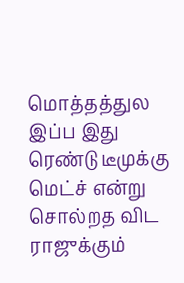மொத்தத்துல இப்ப இது ரெண்டு டீமுக்கு மெட்ச் என்று சொல்றத விட ராஜுக்கும்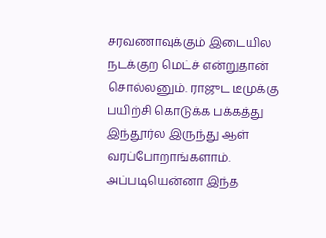சரவணாவுக்கும் இடையில நடக்குற மெட்ச் என்றுதான் சொல்லனும். ராஜுட டீமுக்கு பயிற்சி கொடுக்க பக்கத்து இந்தூர்ல இருந்து ஆள் வரப்போறாங்களாம். அப்படியென்னா இந்த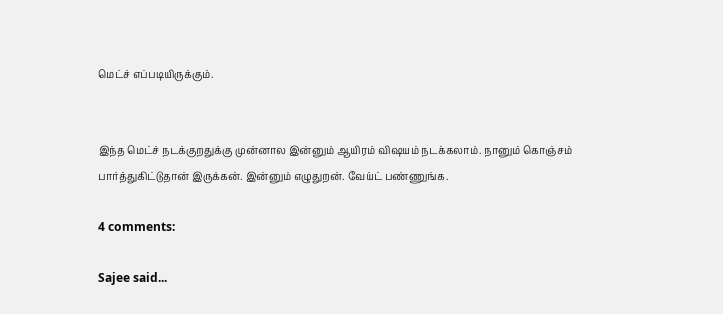மெட்ச் எப்படியிருக்கும்.


இந்த மெட்ச் நடக்குறதுக்கு முன்னால இன்னும் ஆயிரம் விஷயம் நடக்கலாம். நானும் கொஞ்சம் பார்த்துகிட்டுதான் இருக்கன். இன்னும் எழுதுறன். வேய்ட் பண்ணுங்க.

4 comments:

Sajee said...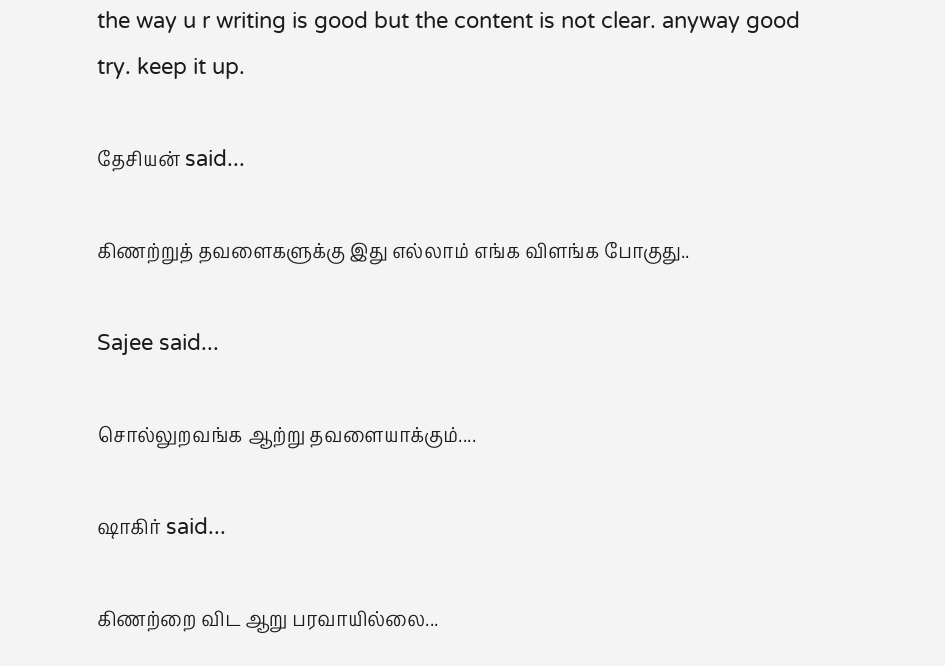the way u r writing is good but the content is not clear. anyway good try. keep it up.

தேசியன் said...

கிணற்றுத் தவளைகளுக்கு இது எல்லாம் எங்க விளங்க போகுது..

Sajee said...

சொல்லுறவங்க ஆற்று தவளையாக்கும்....

ஷாகிர் said...

கிணற்றை விட ஆறு பரவாயில்லை...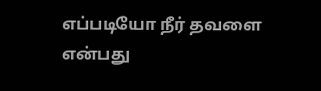எப்படியோ நீர் தவளை என்பது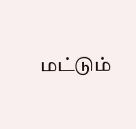மட்டும்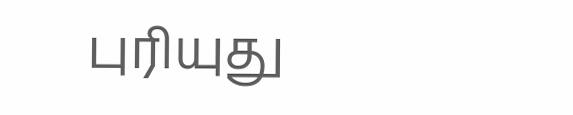புரியுது